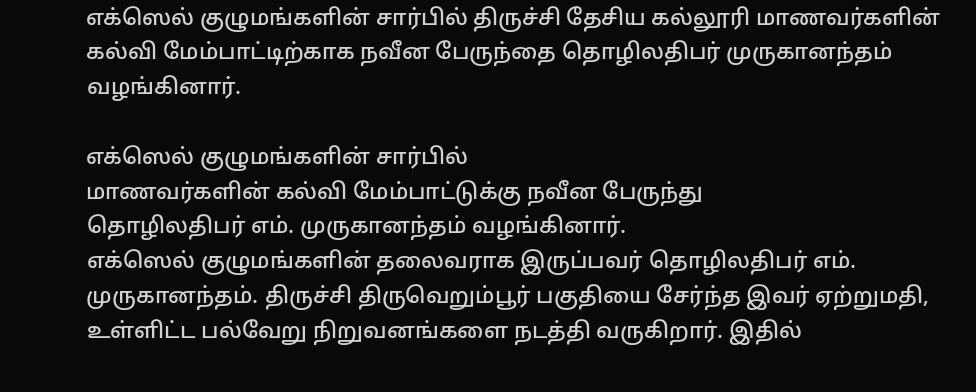எக்ஸெல் குழுமங்களின் சார்பில் திருச்சி தேசிய கல்லூரி மாணவர்களின் கல்வி மேம்பாட்டிற்காக நவீன பேருந்தை தொழிலதிபர் முருகானந்தம் வழங்கினார்.

எக்ஸெல் குழுமங்களின் சார்பில்
மாணவர்களின் கல்வி மேம்பாட்டுக்கு நவீன பேருந்து
தொழிலதிபர் எம். முருகானந்தம் வழங்கினார்.
எக்ஸெல் குழுமங்களின் தலைவராக இருப்பவர் தொழிலதிபர் எம். முருகானந்தம். திருச்சி திருவெறும்பூர் பகுதியை சேர்ந்த இவர் ஏற்றுமதி, உள்ளிட்ட பல்வேறு நிறுவனங்களை நடத்தி வருகிறார். இதில்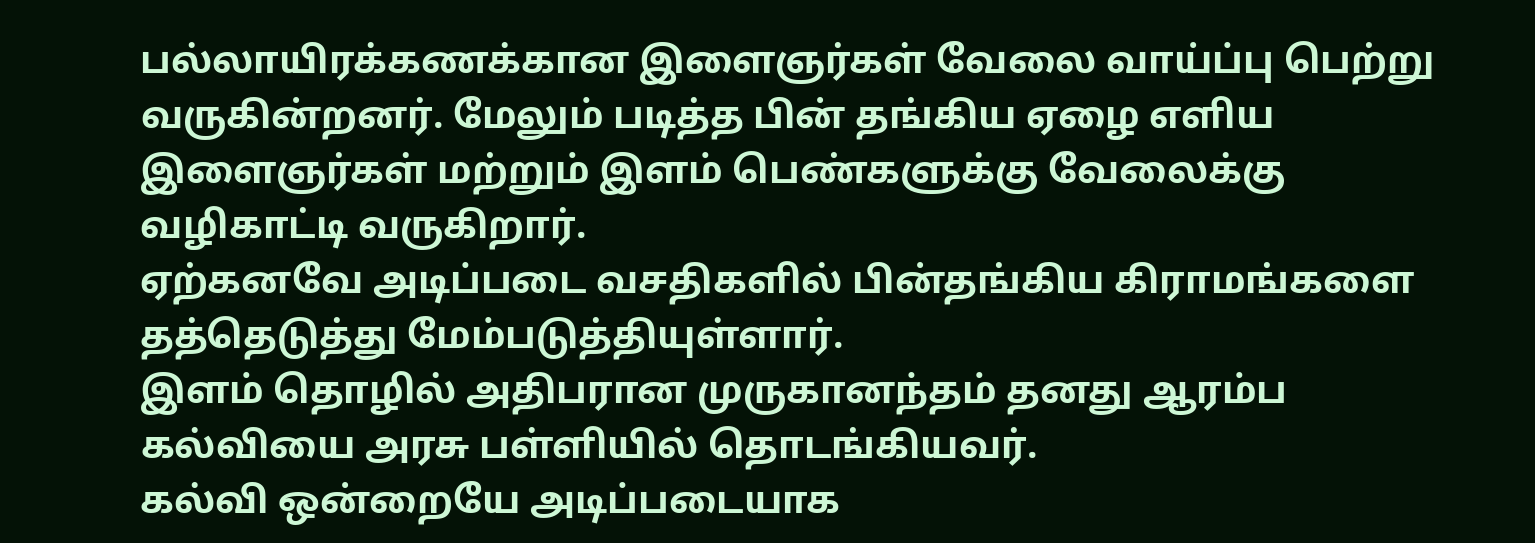பல்லாயிரக்கணக்கான இளைஞர்கள் வேலை வாய்ப்பு பெற்று வருகின்றனர். மேலும் படித்த பின் தங்கிய ஏழை எளிய இளைஞர்கள் மற்றும் இளம் பெண்களுக்கு வேலைக்கு வழிகாட்டி வருகிறார்.
ஏற்கனவே அடிப்படை வசதிகளில் பின்தங்கிய கிராமங்களை தத்தெடுத்து மேம்படுத்தியுள்ளார்.
இளம் தொழில் அதிபரான முருகானந்தம் தனது ஆரம்ப கல்வியை அரசு பள்ளியில் தொடங்கியவர்.
கல்வி ஒன்றையே அடிப்படையாக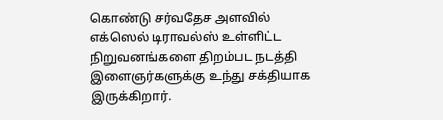கொண்டு சர்வதேச அளவில் எக்ஸெல் டிராவல்ஸ் உள்ளிட்ட நிறுவனங்களை திறம்பட நடத்தி இளைஞர்களுக்கு உந்து சக்தியாக இருக்கிறார்.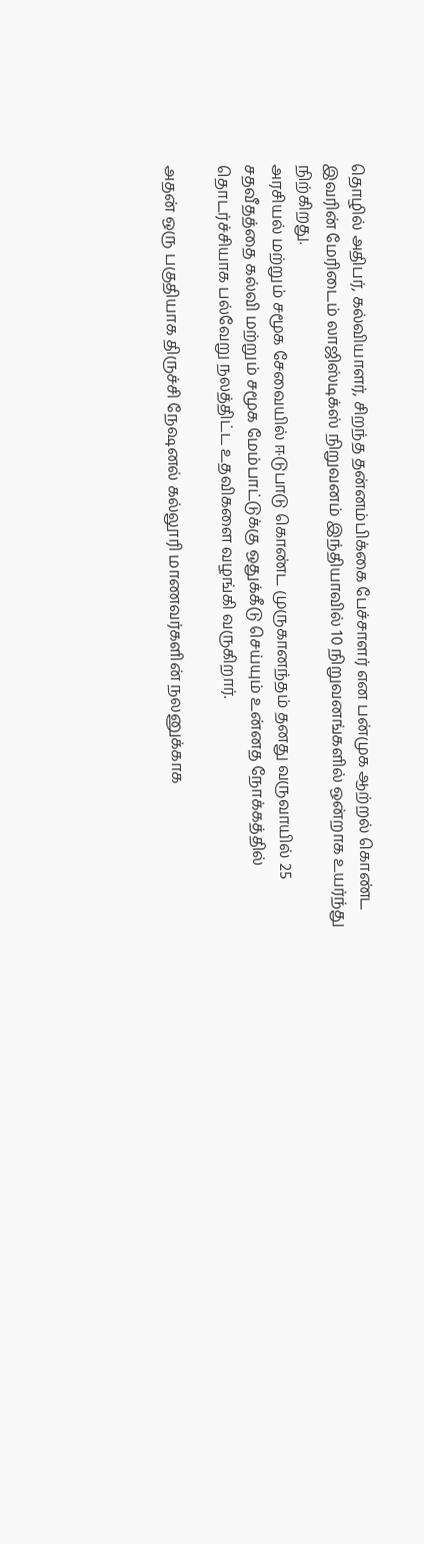தொழில் அதிபர், கல்வியாளர், சிறந்த தன்னம்பிக்கை பேச்சாளர் என பன்முக ஆற்றல் கொண்ட
இவரின் மேரிடைம் லாஜிஸ்டிக்ஸ் நிறுவனம் இந்தியாவில் 10 நிறுவனங்களில் ஒன்றாக உயர்ந்து நிற்கிறது.
அரசியல் மற்றும் சமூக சேவையில் ஈடுபாடு கொண்ட முருகானந்தம் தனது வருவாயில் 25 சதவீதத்தை கல்வி மற்றும் சமூக மேம்பாட்டுக்கு ஒதுக்கீடு செய்யும் உன்னத நோக்கத்தில் தொடர்ச்சியாக பல்வேறு நலத்திட்ட உதவிகளை வழங்கி வருகிறார்.

அதன் ஒரு பகுதியாக திருச்சி நேஷனல் கல்லூரி மாணவர்களின் நலனுக்காக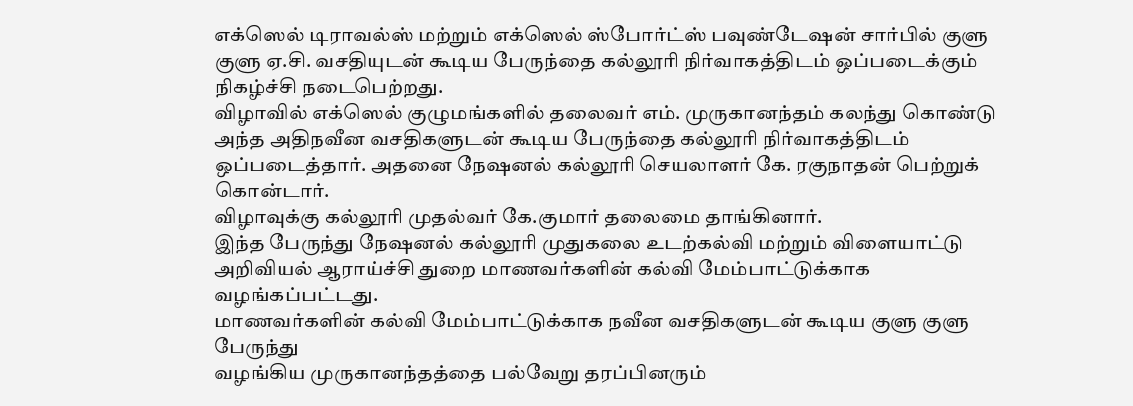எக்ஸெல் டிராவல்ஸ் மற்றும் எக்ஸெல் ஸ்போர்ட்ஸ் பவுண்டேஷன் சார்பில் குளு குளு ஏ.சி. வசதியுடன் கூடிய பேருந்தை கல்லூரி நிர்வாகத்திடம் ஒப்படைக்கும் நிகழ்ச்சி நடைபெற்றது.
விழாவில் எக்ஸெல் குழுமங்களில் தலைவர் எம். முருகானந்தம் கலந்து கொண்டு அந்த அதிநவீன வசதிகளுடன் கூடிய பேருந்தை கல்லூரி நிர்வாகத்திடம் ஒப்படைத்தார். அதனை நேஷனல் கல்லூரி செயலாளர் கே. ரகுநாதன் பெற்றுக் கொன்டார்.
விழாவுக்கு கல்லூரி முதல்வர் கே.குமார் தலைமை தாங்கினார்.
இந்த பேருந்து நேஷனல் கல்லூரி முதுகலை உடற்கல்வி மற்றும் விளையாட்டு அறிவியல் ஆராய்ச்சி துறை மாணவர்களின் கல்வி மேம்பாட்டுக்காக வழங்கப்பட்டது.
மாணவர்களின் கல்வி மேம்பாட்டுக்காக நவீன வசதிகளுடன் கூடிய குளு குளு பேருந்து
வழங்கிய முருகானந்தத்தை பல்வேறு தரப்பினரும்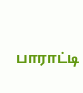பாராட்டி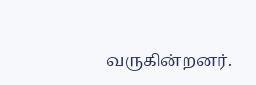வருகின்றனர்.